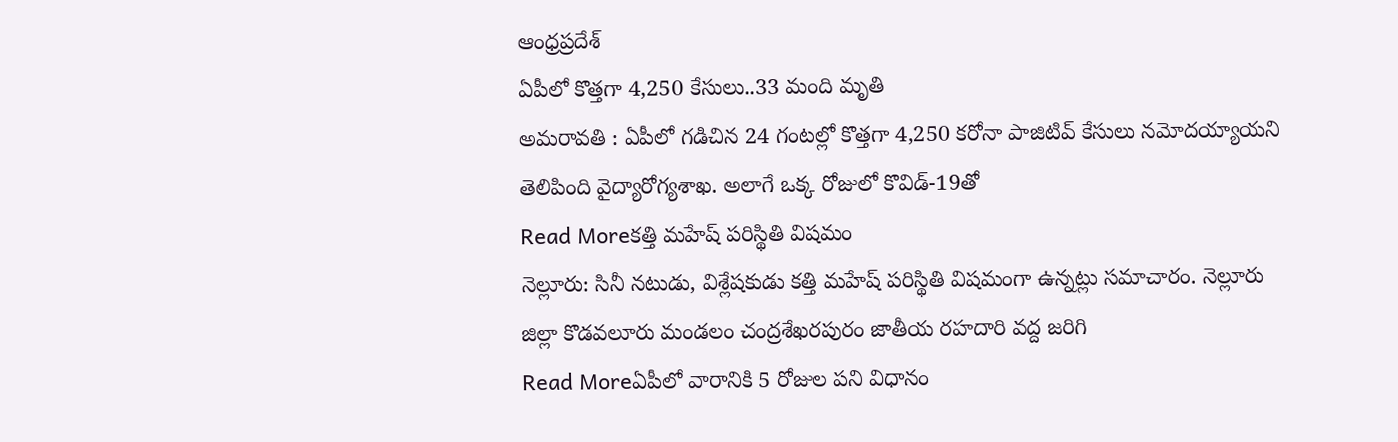ఆంధ్రప్రదేశ్
ఏపీలో కొత్తగా 4,250 కేసులు..33 మంది మృతి
అమరావతి : ఏపీలో గడిచిన 24 గంటల్లో కొత్తగా 4,250 కరోనా పాజిటివ్ కేసులు నమోదయ్యాయని తెలిపింది వైద్యారోగ్యశాఖ. అలాగే ఒక్క రోజులో కొవిడ్-19తో
Read Moreకత్తి మహేష్ పరిస్థితి విషమం
నెల్లూరు: సినీ నటుడు, విశ్లేషకుడు కత్తి మహేష్ పరిస్థితి విషమంగా ఉన్నట్లు సమాచారం. నెల్లూరు జిల్లా కొడవలూరు మండలం చంద్రశేఖరపురం జాతీయ రహదారి వద్ద జరిగి
Read Moreఏపీలో వారానికి 5 రోజుల పని విధానం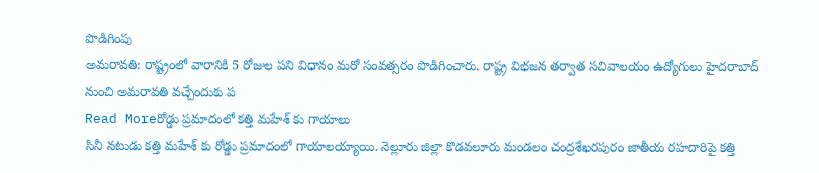పొడిగింపు
అమరావతి: రాష్ట్రంలో వారానికి 5 రోజుల పని విధానం మరో సంవత్సరం పొడిగించారు. రాష్ట్ర విభజన తర్వాత సచివాలయం ఉద్యోగులు హైదరాబాద్ నుంచి అమరావతి వచ్చేందుకు ప
Read Moreరోడ్డు ప్రమాదంలో కత్తి మహేశ్ కు గాయాలు
సినీ నటుడు కత్తి మహేశ్ కు రోడ్డు ప్రమాదంలో గాయాలయ్యాయి. నెల్లూరు జిల్లా కొడవలూరు మండలం చంద్రశేఖరపురం జాతీయ రహదారిపై కత్తి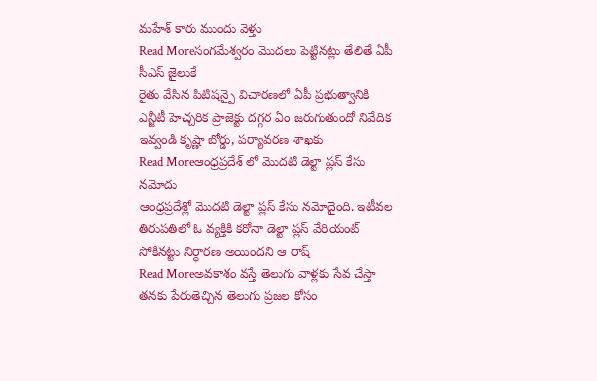మహేశ్ కారు ముందు వెళ్తు
Read Moreసంగమేశ్వరం మొదలు పెట్టినట్లు తేలితే ఏపీ సీఎస్ జైలుకే
రైతు వేసిన పిటిషన్పై విచారణలో ఏపీ ప్రభుత్వానికి ఎన్జీటీ హెచ్చరిక ప్రాజెక్టు దగ్గర ఏం జరుగుతుందో నివేదిక ఇవ్వండి కృష్ణా బోర్డు, పర్యావరణ శాఖకు
Read Moreఆంధ్రప్రదేశ్ లో మొదటి డెల్టా ప్లస్ కేసు నమోదు
ఆంధ్రప్రదేశ్లో మొదటి డెల్టా ప్లస్ కేసు నమోదైంది. ఇటీవల తిరుపతిలో ఓ వ్యక్తికి కరోనా డెల్టా ప్లస్ వేరియంట్ సోకినట్టు నిర్ధారణ అయిందని ఆ రాష్
Read Moreఅవకాశం వస్తే తెలుగు వాళ్లకు సేవ చేస్తా
తనకు పేరుతెచ్చిన తెలుగు ప్రజల కోసం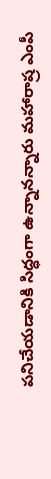పనిచేయడానికి సిద్ధంగా ఉన్నానన్నారు మహారాష్ర ఎంపీ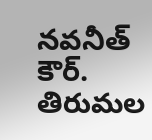నవనీత్ కౌర్. తిరుమల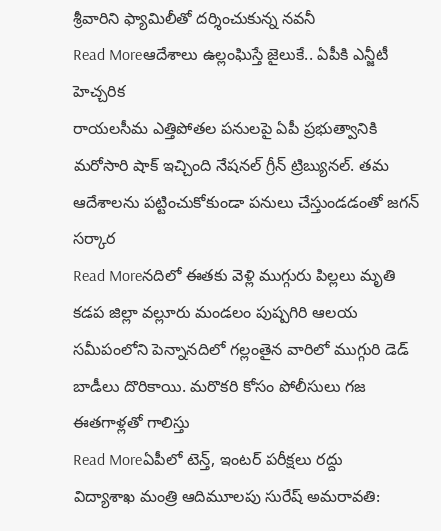శ్రీవారిని ఫ్యామిలీతో దర్శించుకున్న నవనీ
Read Moreఆదేశాలు ఉల్లంఘిస్తే జైలుకే.. ఏపీకి ఎన్జీటీ హెచ్చరిక
రాయలసీమ ఎత్తిపోతల పనులపై ఏపీ ప్రభుత్వానికి మరోసారి షాక్ ఇచ్చింది నేషనల్ గ్రీన్ ట్రిబ్యునల్. తమ ఆదేశాలను పట్టించుకోకుండా పనులు చేస్తుండడంతో జగన్ సర్కార
Read Moreనదిలో ఈతకు వెళ్లి ముగ్గురు పిల్లలు మృతి
కడప జిల్లా వల్లూరు మండలం పుష్పగిరి ఆలయ సమీపంలోని పెన్నానదిలో గల్లంతైన వారిలో ముగ్గురి డెడ్ బాడీలు దొరికాయి. మరొకరి కోసం పోలీసులు గజ ఈతగాళ్లతో గాలిస్తు
Read Moreఏపీలో టెన్త్, ఇంటర్ పరీక్షలు రద్దు
విద్యాశాఖ మంత్రి ఆదిమూలపు సురేష్ అమరావతి: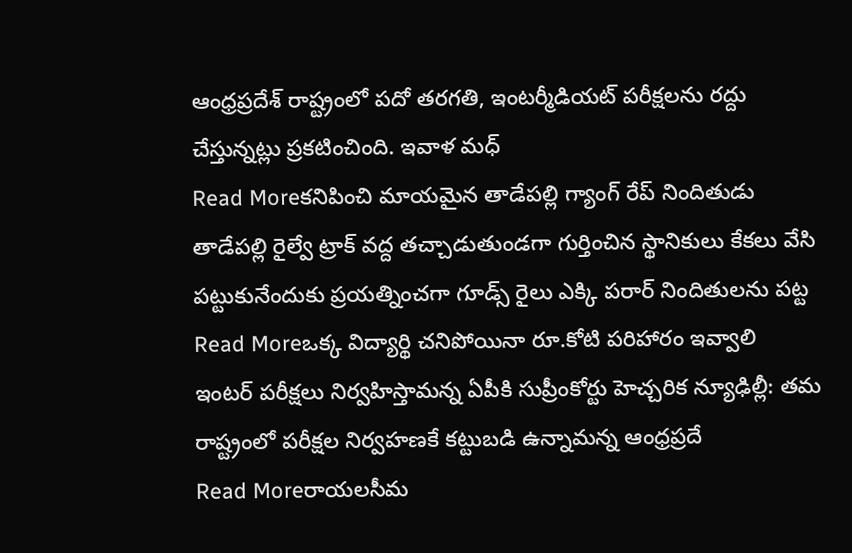ఆంధ్రప్రదేశ్ రాష్ట్రంలో పదో తరగతి, ఇంటర్మీడియట్ పరీక్షలను రద్దు చేస్తున్నట్లు ప్రకటించింది. ఇవాళ మధ్
Read Moreకనిపించి మాయమైన తాడేపల్లి గ్యాంగ్ రేప్ నిందితుడు
తాడేపల్లి రైల్వే ట్రాక్ వద్ద తచ్చాడుతుండగా గుర్తించిన స్థానికులు కేకలు వేసి పట్టుకునేందుకు ప్రయత్నించగా గూడ్స్ రైలు ఎక్కి పరార్ నిందితులను పట్ట
Read Moreఒక్క విద్యార్థి చనిపోయినా రూ.కోటి పరిహారం ఇవ్వాలి
ఇంటర్ పరీక్షలు నిర్వహిస్తామన్న ఏపీకి సుప్రీంకోర్టు హెచ్చరిక న్యూఢిల్లీ: తమ రాష్ట్రంలో పరీక్షల నిర్వహణకే కట్టుబడి ఉన్నామన్న ఆంధ్రప్రదే
Read Moreరాయలసీమ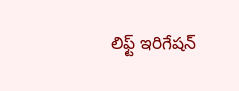లిఫ్ట్ ఇరిగేషన్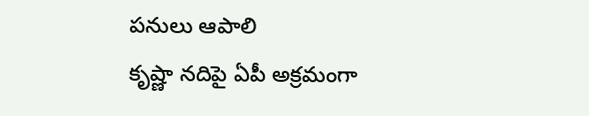పనులు ఆపాలి
కృష్ణా నదిపై ఏపీ అక్రమంగా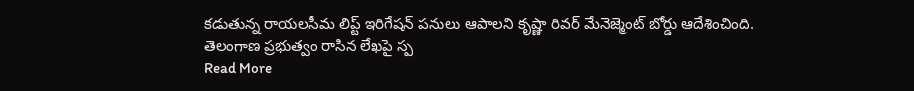కడుతున్న రాయలసీమ లిప్ట్ ఇరిగేషన్ పనులు ఆపాలని కృష్ణా రివర్ మేనెజ్మెంట్ బోర్డు ఆదేశించింది. తెలంగాణ ప్రభుత్వం రాసిన లేఖపై స్ప
Read More